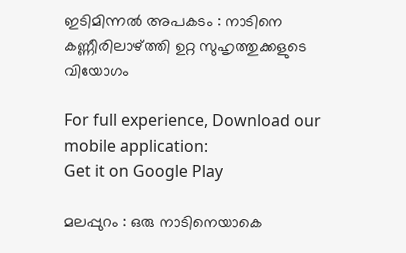ഇടിമിന്നൽ അപകടം : നാടിനെ കണ്ണീരിലാഴ്ത്തി ഉറ്റ സുഹൃത്തുക്കളുടെ വിയോഗം

For full experience, Download our mobile application:
Get it on Google Play

മലപ്പുറം : ഒരു നാടിനെയാകെ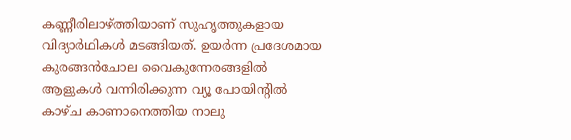കണ്ണീരിലാഴ്ത്തിയാണ് സുഹൃത്തുകളായ വിദ്യാർഥികൾ മടങ്ങിയത്. ഉയർന്ന പ്രദേശമായ കുരങ്ങൻചോല വൈകുന്നേരങ്ങളിൽ ആളുകൾ വന്നിരിക്കുന്ന വ്യൂ പോയിന്റിൽ കാഴ്ച കാണാനെത്തിയ നാലു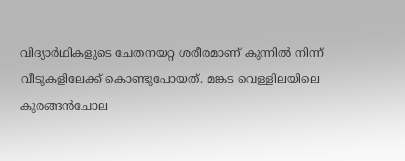വിദ്യാർഥികളുടെ ചേതനയറ്റ ശരീരമാണ് കുന്നിൽ നിന്ന് വീടുകളിലേക്ക് കൊണ്ടുപോയത്. മങ്കട വെള്ളിലയിലെ കുരങ്ങൻചോല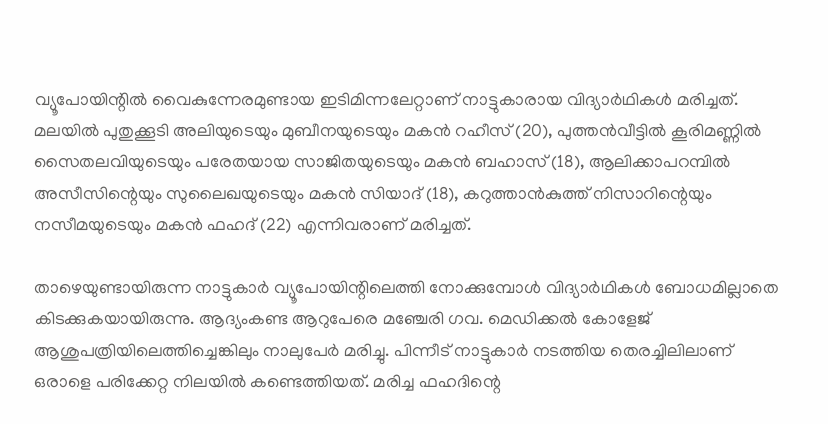വ്യൂപോയിന്റിൽ വൈകുന്നേരമുണ്ടായ ഇടിമിന്നലേറ്റാണ് നാട്ടുകാരായ വിദ്യാർഥികൾ മരിച്ചത്. മലയിൽ പുതുക്കൂടി അലിയുടെയും മുബീനയുടെയും മകൻ റഹീസ് (20), പുത്തൻവീട്ടിൽ കൂരിമണ്ണിൽ സൈതലവിയുടെയും പരേതയായ സാജിതയുടെയും മകൻ ബഹാസ് (18), ആലിക്കാപറമ്പിൽ അസീസിന്റെയും സുലൈഖയുടെയും മകൻ സിയാദ് (18), കറുത്താൻകുത്ത് നിസാറിന്റെയും നസീമയുടെയും മകൻ ഫഹദ് (22) എന്നിവരാണ് മരിച്ചത്.

താഴെയുണ്ടായിരുന്ന നാട്ടുകാർ വ്യൂപോയിന്റിലെത്തി നോക്കുമ്പോൾ വിദ്യാർഥികൾ ബോധമില്ലാതെ കിടക്കുകയായിരുന്നു. ആദ്യംകണ്ട ആറുപേരെ മഞ്ചേരി ഗവ. മെഡിക്കൽ കോളേജ് ആശുപത്രിയിലെത്തിച്ചെങ്കിലും നാലുപേർ മരിച്ചു. പിന്നീട് നാട്ടുകാർ നടത്തിയ തെരച്ചിലിലാണ് ഒരാളെ പരിക്കേറ്റ നിലയിൽ കണ്ടെത്തിയത്. മരിച്ച ഫഹദിന്റെ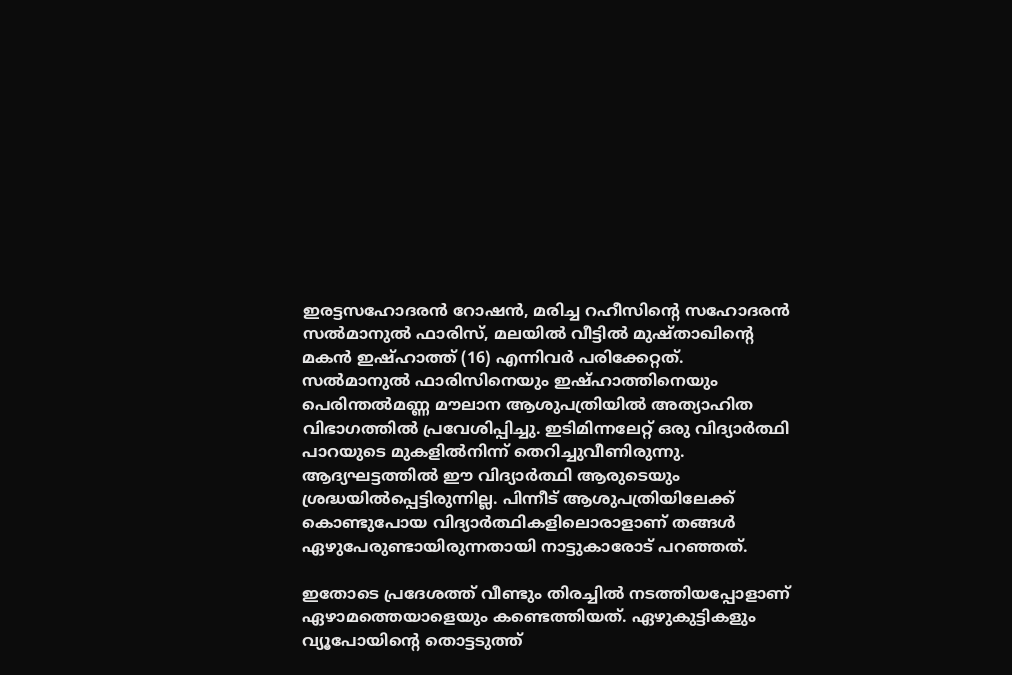ഇരട്ടസഹോദരൻ റോഷൻ, മരിച്ച റഹീസിന്റെ സഹോദരൻ സൽമാനുൽ ഫാരിസ്‌, മലയിൽ വീട്ടിൽ മുഷ്‌താഖിന്റെ മകൻ ഇഷ്‌ഹാത്ത് (16) എന്നിവർ പരിക്കേറ്റത്. സൽമാനുൽ ഫാരിസിനെയും ഇഷ്‌ഹാത്തിനെയും പെരിന്തൽമണ്ണ മൗലാന ആശുപത്രിയിൽ അത്യാഹിത വിഭാഗത്തിൽ പ്രവേശിപ്പിച്ചു. ഇടിമിന്നലേറ്റ് ഒരു വിദ്യാർത്ഥി പാറയുടെ മുകളിൽനിന്ന് തെറിച്ചുവീണിരുന്നു. ആദ്യഘട്ടത്തിൽ ഈ വിദ്യാർത്ഥി ആരുടെയും ശ്രദ്ധയിൽപ്പെട്ടിരുന്നില്ല. പിന്നീട് ആശുപത്രിയിലേക്ക് കൊണ്ടുപോയ വിദ്യാർത്ഥികളിലൊരാളാണ് തങ്ങൾ ഏഴുപേരുണ്ടായിരുന്നതായി നാട്ടുകാരോട് പറഞ്ഞത്.

ഇതോടെ പ്രദേശത്ത് വീണ്ടും തിരച്ചിൽ നടത്തിയപ്പോളാണ് ഏഴാമത്തെയാളെയും കണ്ടെത്തിയത്. ഏഴുകുട്ടികളും വ്യൂപോയിൻ്റെ തൊട്ടടുത്ത്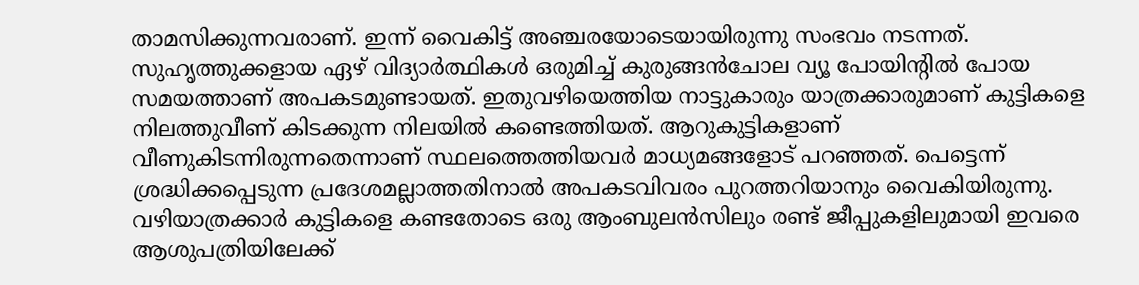താമസിക്കുന്നവരാണ്. ഇന്ന് വൈകിട്ട് അഞ്ചരയോടെയായിരുന്നു സംഭവം നടന്നത്. സുഹൃത്തുക്കളായ ഏഴ് വിദ്യാർത്ഥികൾ ഒരുമിച്ച് കുരുങ്ങൻചോല വ്യൂ പോയിൻ്റിൽ പോയ സമയത്താണ് അപകടമുണ്ടായത്. ഇതുവഴിയെത്തിയ നാട്ടുകാരും യാത്രക്കാരുമാണ് കുട്ടികളെ നിലത്തുവീണ് കിടക്കുന്ന നിലയിൽ കണ്ടെത്തിയത്. ആറുകുട്ടികളാണ് വീണുകിടന്നിരുന്നതെന്നാണ് സ്ഥലത്തെത്തിയവർ മാധ്യമങ്ങളോട് പറഞ്ഞത്. പെട്ടെന്ന് ശ്രദ്ധിക്കപ്പെടുന്ന പ്രദേശമല്ലാത്തതിനാൽ അപകടവിവരം പുറത്തറിയാനും വൈകിയിരുന്നു. വഴിയാത്രക്കാർ കുട്ടികളെ കണ്ടതോടെ ഒരു ആംബുലൻസിലും രണ്ട് ജീപ്പുകളിലുമായി ഇവരെ ആശുപത്രിയിലേക്ക്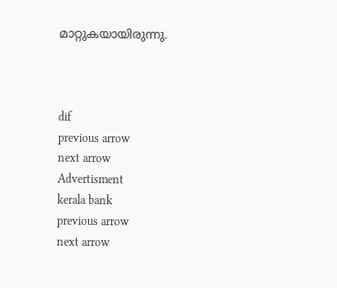മാറ്റുകയായിരുന്നു.



dif
previous arrow
next arrow
Advertisment
kerala bank
previous arrow
next arrow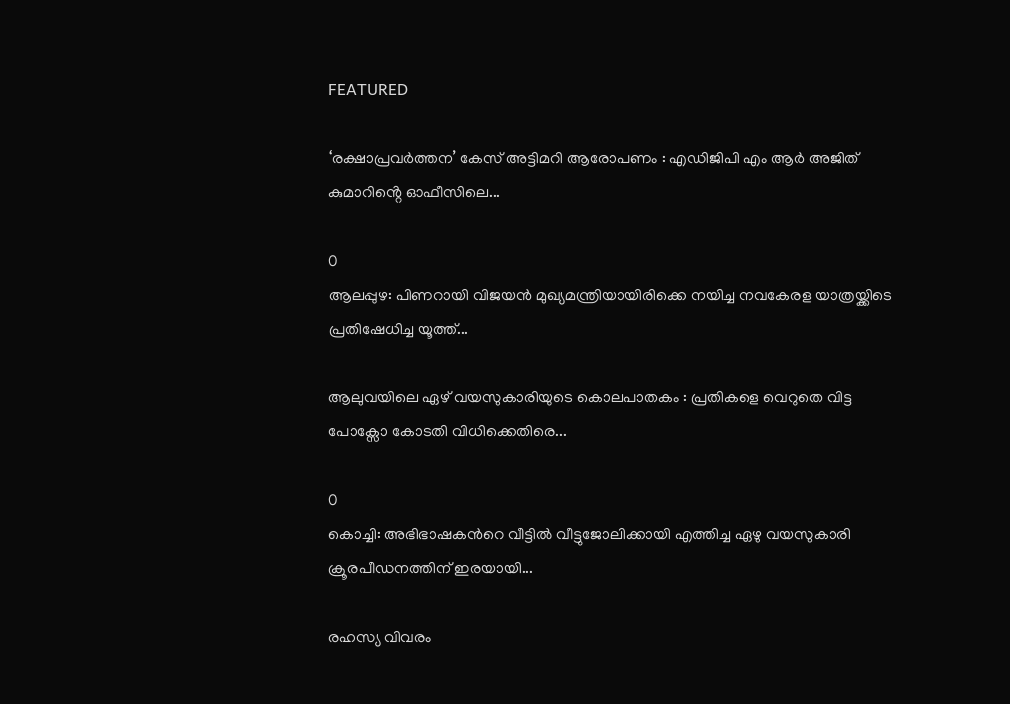FEATURED

‘രക്ഷാപ്രവർത്തന’ കേസ് അട്ടിമറി ആരോപണം : എഡിജിപി എം ആർ അജിത് കുമാറിൻ്റെ ഓഫീസിലെ...

0
ആലപ്പുഴ: പിണറായി വിജയൻ മുഖ്യമന്ത്രിയായിരിക്കെ നയിച്ച നവകേരള യാത്രയ്ക്കിടെ പ്രതിഷേധിച്ച യൂത്ത്...

ആലുവയിലെ ഏഴ് വയസുകാരിയുടെ കൊലപാതകം : പ്രതികളെ വെറുതെ വിട്ട പോക്സോ കോടതി വിധിക്കെതിരെ...

0
കൊച്ചി: അഭിഭാഷകന്‍റെ വീട്ടില്‍ വീട്ടുജോലിക്കായി എത്തിച്ച ഏഴു വയസുകാരി ക്രൂരപീഡനത്തിന് ഇരയായി...

രഹസ്യ വിവരം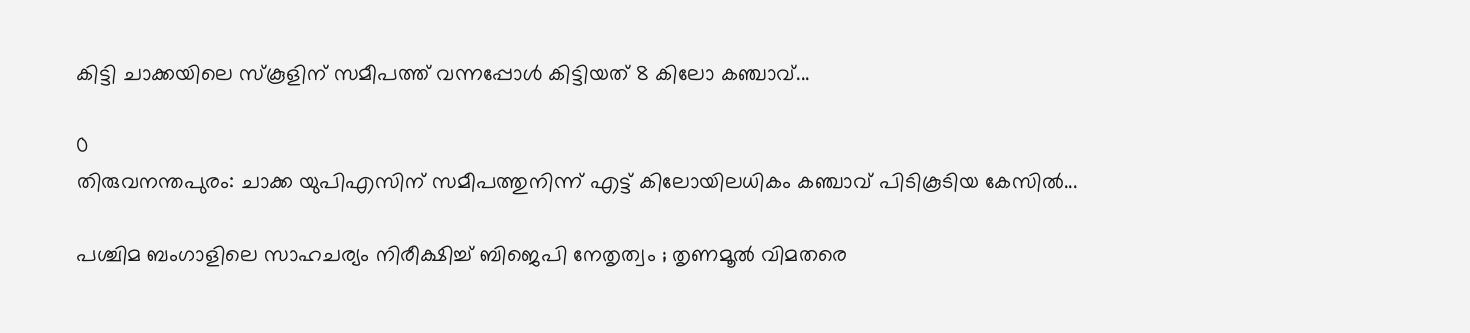കിട്ടി ചാക്കയിലെ സ്കൂളിന് സമീപത്ത് വന്നപ്പോൾ കിട്ടിയത് 8 കിലോ കഞ്ചാവ്...

0
തിരുവനന്തപുരം: ചാക്ക യുപിഎസിന് സമീപത്തുനിന്ന് എട്ട് കിലോയിലധികം കഞ്ചാവ് പിടികൂടിയ കേസിൽ...

പശ്ചിമ ബംഗാളിലെ സാഹചര്യം നിരീക്ഷിച്ച് ബിജെപി നേതൃത്വം ; തൃണമൂൽ വിമതരെ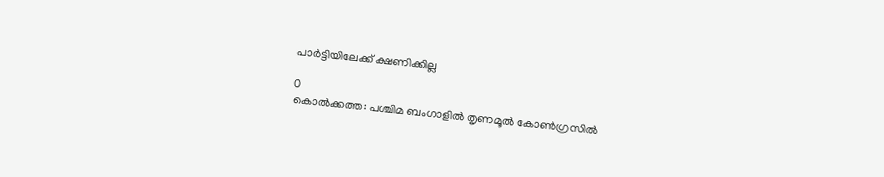പാർട്ടിയിലേക്ക് ക്ഷണിക്കില്ല

0
കൊൽക്കത്ത: പശ്ചിമ ബംഗാളിൽ തൃണമൂൽ കോൺഗ്രസിൽ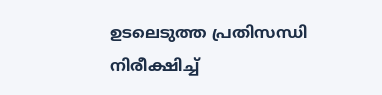ഉടലെടുത്ത പ്രതിസന്ധി നിരീക്ഷിച്ച്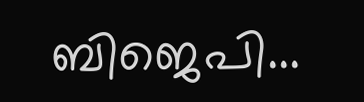ബിജെപി...